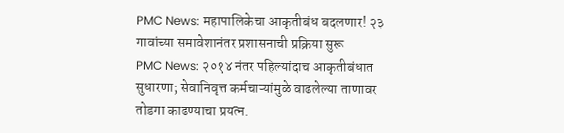PMC News: महापालिकेचा आकृतीबंध बदलणार! २३ गावांच्या समावेशानंतर प्रशासनाची प्रक्रिया सुरू
PMC News: २०१४ नंतर पहिल्यांदाच आकृतीबंधात सुधारणा; सेवानिवृत्त कर्मचाऱ्यांमुळे वाढलेल्या ताणावर तोडगा काढण्याचा प्रयत्न.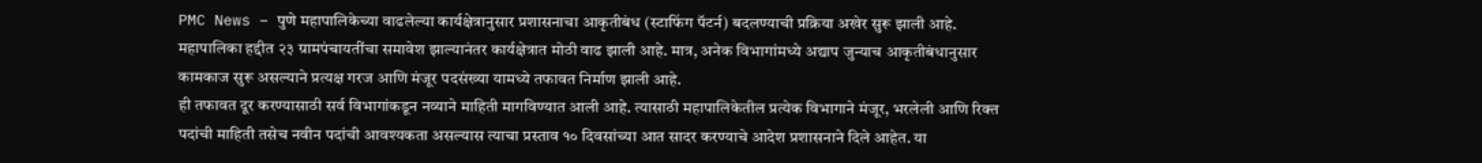PMC News – पुणे महापालिकेच्या वाढलेल्या कार्यक्षेत्रानुसार प्रशासनाचा आकृतीबंध (स्टाफिंग पॅटर्न) बदलण्याची प्रक्रिया अखेर सुरू झाली आहे. महापालिका हद्दीत २३ ग्रामपंचायतींचा समावेश झाल्यानंतर कार्यक्षेत्रात मोठी वाढ झाली आहे. मात्र, अनेक विभागांमध्ये अद्याप जुन्याच आकृतीबंधानुसार कामकाज सुरू असल्याने प्रत्यक्ष गरज आणि मंजूर पदसंख्या यामध्ये तफावत निर्माण झाली आहे.
ही तफावत दूर करण्यासाठी सर्व विभागांकडून नव्याने माहिती मागविण्यात आली आहे. त्यासाठी महापालिकेतील प्रत्येक विभागाने मंजूर, भरलेली आणि रिक्त पदांची माहिती तसेच नवीन पदांची आवश्यकता असल्यास त्याचा प्रस्ताव १० दिवसांच्या आत सादर करण्याचे आदेश प्रशासनाने दिले आहेत. या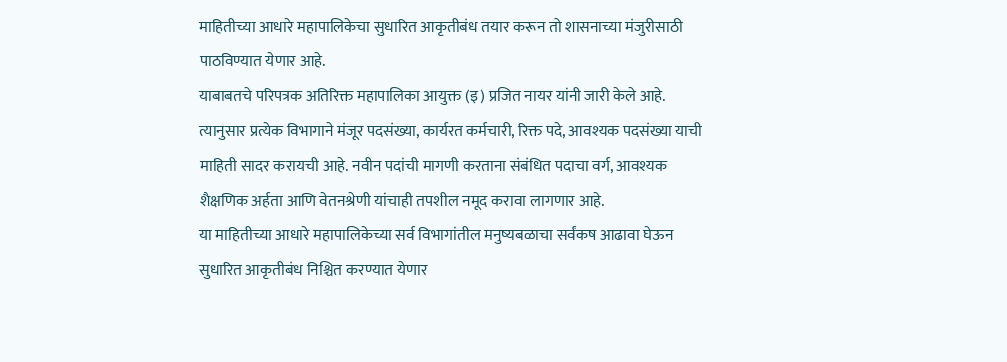माहितीच्या आधारे महापालिकेचा सुधारित आकृतीबंध तयार करून तो शासनाच्या मंजुरीसाठी पाठविण्यात येणार आहे.
याबाबतचे परिपत्रक अतिरिक्त महापालिका आयुक्त (इ) प्रजित नायर यांनी जारी केले आहे. त्यानुसार प्रत्येक विभागाने मंजूर पदसंख्या, कार्यरत कर्मचारी, रिक्त पदे, आवश्यक पदसंख्या याची माहिती सादर करायची आहे. नवीन पदांची मागणी करताना संबंधित पदाचा वर्ग, आवश्यक शैक्षणिक अर्हता आणि वेतनश्रेणी यांचाही तपशील नमूद करावा लागणार आहे.
या माहितीच्या आधारे महापालिकेच्या सर्व विभागांतील मनुष्यबळाचा सर्वंकष आढावा घेऊन सुधारित आकृतीबंध निश्चित करण्यात येणार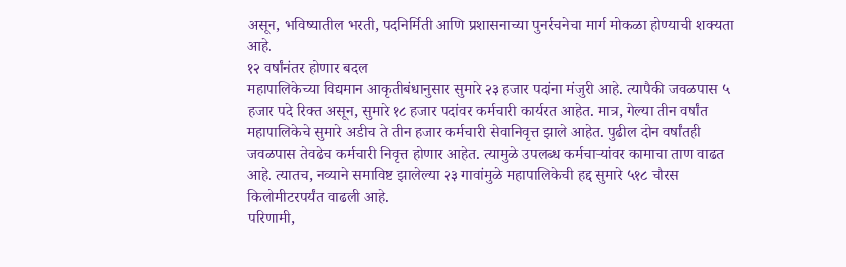असून, भविष्यातील भरती, पदनिर्मिती आणि प्रशासनाच्या पुनर्रचनेचा मार्ग मोकळा होण्याची शक्यता आहे.
१२ वर्षांनंतर होणार बदल
महापालिकेच्या विद्यमान आकृतीबंधानुसार सुमारे २३ हजार पदांना मंजुरी आहे. त्यापैकी जवळपास ५ हजार पदे रिक्त असून, सुमारे १८ हजार पदांवर कर्मचारी कार्यरत आहेत. मात्र, गेल्या तीन वर्षांत महापालिकेचे सुमारे अडीच ते तीन हजार कर्मचारी सेवानिवृत्त झाले आहेत. पुढील दोन वर्षांतही जवळपास तेवढेच कर्मचारी निवृत्त होणार आहेत. त्यामुळे उपलब्ध कर्मचाऱ्यांवर कामाचा ताण वाढत आहे. त्यातच, नव्याने समाविष्ट झालेल्या २३ गावांमुळे महापालिकेची हद्द सुमारे ५१८ चौरस किलोमीटरपर्यंत वाढली आहे.
परिणामी,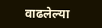वाढलेल्या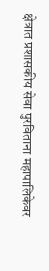क्षेत्रात प्रशासकीय सेवा पुरविताना महापालिकेवर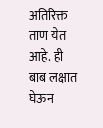अतिरिक्त ताण येत आहे. ही बाब लक्षात घेऊन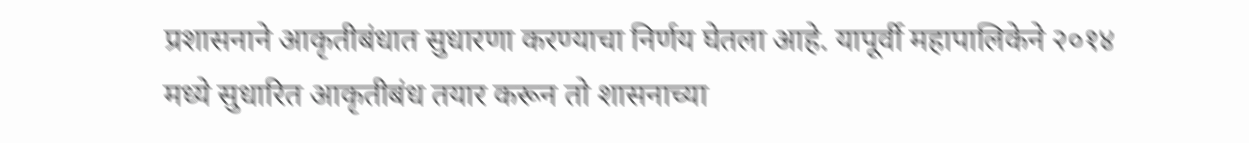प्रशासनाने आकृतीबंधात सुधारणा करण्याचा निर्णय घेतला आहे. यापूर्वी महापालिकेने २०१४ मध्ये सुधारित आकृतीबंध तयार करून तो शासनाच्या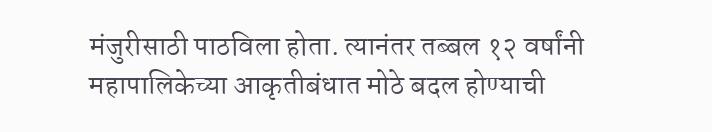मंजुरीसाठी पाठविला होता. त्यानंतर तब्बल १२ वर्षांनी महापालिकेच्या आकृतीबंधात मोठे बदल होण्याची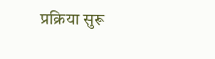प्रक्रिया सुरू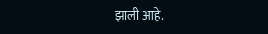झाली आहे.